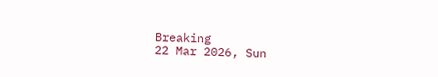Breaking
22 Mar 2026, Sun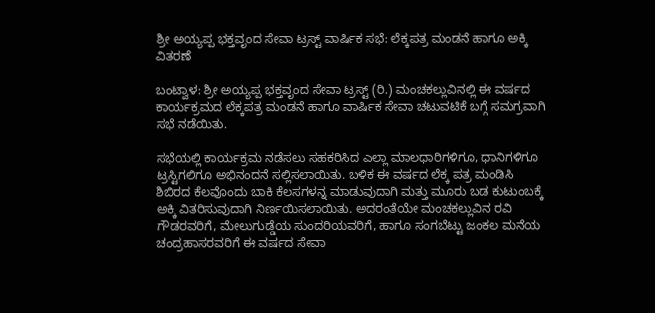ಶ್ರೀ ಅಯ್ಯಪ್ಪ ಭಕ್ತವೃಂದ ಸೇವಾ ಟ್ರಸ್ಟ್ ವಾರ್ಷಿಕ ಸಭೆ: ಲೆಕ್ಕಪತ್ರ ಮಂಡನೆ ಹಾಗೂ ಅಕ್ಕಿ ವಿತರಣೆ

ಬಂಟ್ವಾಳ: ಶ್ರೀ ಅಯ್ಯಪ್ಪ ಭಕ್ತವೃಂದ ಸೇವಾ ಟ್ರಸ್ಟ್ (ರಿ.) ಮಂಚಕಲ್ಲುವಿನಲ್ಲಿ ಈ ವರ್ಷದ ಕಾರ್ಯಕ್ರಮದ ಲೆಕ್ಕಪತ್ರ ಮಂಡನೆ ಹಾಗೂ ವಾರ್ಷಿಕ ಸೇವಾ ಚಟುವಟಿಕೆ ಬಗ್ಗೆ ಸಮಗ್ರವಾಗಿ ಸಭೆ ನಡೆಯಿತು.

ಸಭೆಯಲ್ಲಿ ಕಾರ್ಯಕ್ರಮ ನಡೆಸಲು ಸಹಕರಿಸಿದ ಎಲ್ಲಾ ಮಾಲಧಾರಿಗಳಿಗೂ, ಧಾನಿಗಳಿಗೂ ಟ್ರಸ್ಟಿಗಲಿಗೂ ಅಭಿನಂದನೆ ಸಲ್ಲಿಸಲಾಯಿತು. ಬಳಿಕ ಈ ವರ್ಷದ ಲೆಕ್ಕ ಪತ್ರ ಮಂಡಿಸಿ ಶಿಬಿರದ ಕೆಲವೊಂದು ಬಾಕಿ ಕೆಲಸಗಳನ್ನ ಮಾಡುವುದಾಗಿ ಮತ್ತು ಮೂರು ಬಡ ಕುಟುಂಬಕ್ಕೆ ಅಕ್ಕಿ ವಿತರಿಸುವುದಾಗಿ ನಿರ್ಣಯಿಸಲಾಯಿತು. ಅದರಂತೆಯೇ ಮಂಚಕಲ್ಲುವಿನ ರವಿ ಗೌಡರವರಿಗೆ, ಮೇಲುಗುಡ್ಡೆಯ ಸುಂದರಿಯವರಿಗೆ, ಹಾಗೂ ಸಂಗಬೆಟ್ಟು ಜಂಕಲ ಮನೆಯ ಚಂದ್ರಹಾಸರವರಿಗೆ ಈ ವರ್ಷದ ಸೇವಾ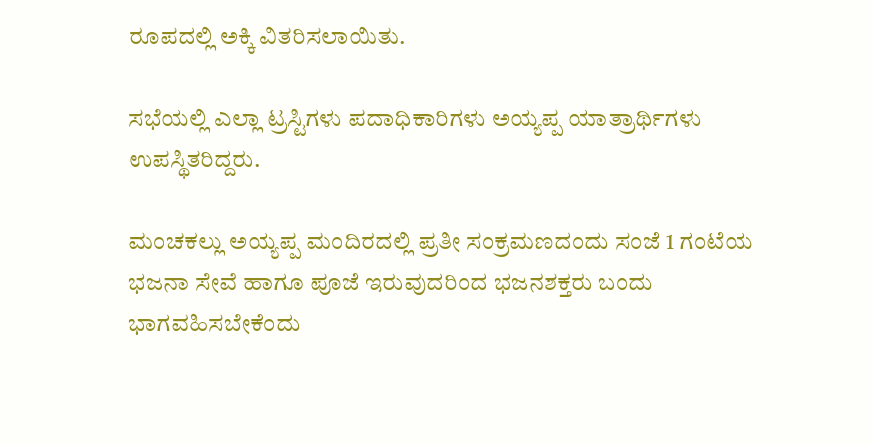ರೂಪದಲ್ಲಿ ಅಕ್ಕಿ ವಿತರಿಸಲಾಯಿತು.

ಸಭೆಯಲ್ಲಿ ಎಲ್ಲಾ ಟ್ರಸ್ಟಿಗಳು ಪದಾಧಿಕಾರಿಗಳು ಅಯ್ಯಪ್ಪ ಯಾತ್ರಾರ್ಥಿಗಳು ಉಪಸ್ಥಿತರಿದ್ದರು.

ಮಂಚಕಲ್ಲು ಅಯ್ಯಪ್ಪ ಮಂದಿರದಲ್ಲಿ ಪ್ರತೀ ಸಂಕ್ರಮಣದಂದು ಸಂಜೆ 1 ಗಂಟೆಯ ಭಜನಾ ಸೇವೆ ಹಾಗೂ ಪೂಜೆ ಇರುವುದರಿಂದ ಭಜನಶಕ್ತರು ಬಂದು ಭಾಗವಹಿಸಬೇಕೆಂದು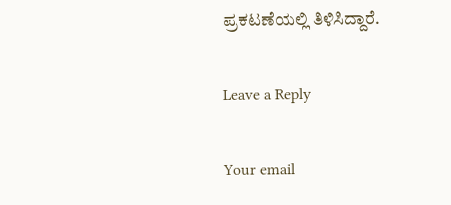ಪ್ರಕಟಣೆಯಲ್ಲಿ ತಿಳಿಸಿದ್ದಾರೆ.

Leave a Reply

Your email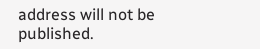address will not be published.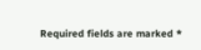Required fields are marked *